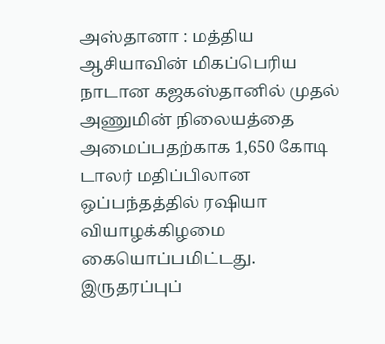அஸ்தானா : மத்திய ஆசியாவின் மிகப்பெரிய நாடான கஜகஸ்தானில் முதல் அணுமின் நிலையத்தை அமைப்பதற்காக 1,650 கோடி டாலர் மதிப்பிலான ஒப்பந்தத்தில் ரஷியா வியாழக்கிழமை கையொப்பமிட்டது.
இருதரப்புப்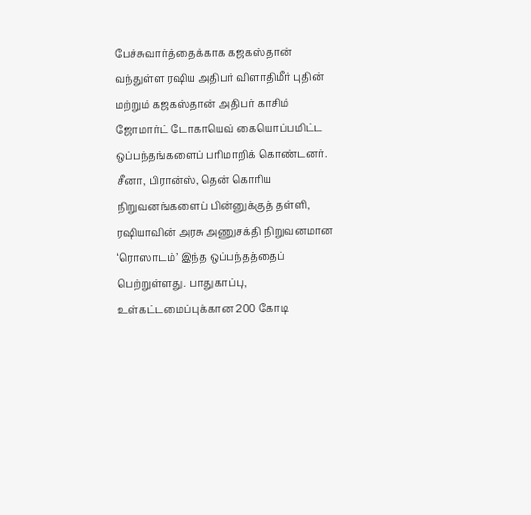பேச்சுவார்த்தைக்காக கஜகஸ்தான் வந்துள்ள ரஷிய அதிபர் விளாதிமீர் புதின் மற்றும் கஜகஸ்தான் அதிபர் காசிம் ஜோமார்ட் டோகாயெவ் கையொப்பமிட்ட ஒப்பந்தங்களைப் பரிமாறிக் கொண்டனர்.
சீனா, பிரான்ஸ், தென் கொரிய நிறுவனங்களைப் பின்னுக்குத் தள்ளி, ரஷியாவின் அரசு அணுசக்தி நிறுவனமான ‘ரொஸாடம்’ இந்த ஒப்பந்தத்தைப் பெற்றுள்ளது. பாதுகாப்பு, உள்கட்டமைப்புக்கான 200 கோடி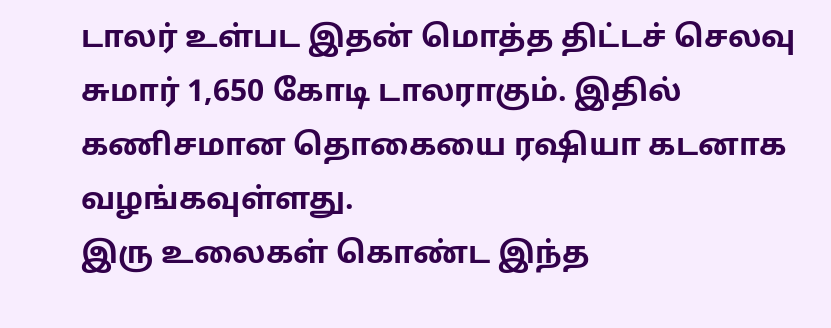டாலர் உள்பட இதன் மொத்த திட்டச் செலவு சுமார் 1,650 கோடி டாலராகும். இதில் கணிசமான தொகையை ரஷியா கடனாக வழங்கவுள்ளது.
இரு உலைகள் கொண்ட இந்த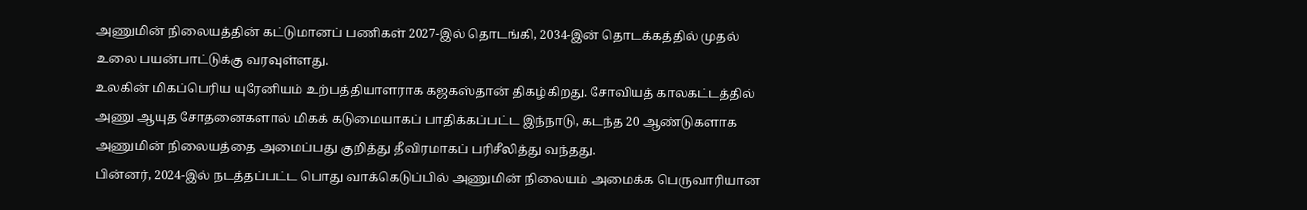அணுமின் நிலையத்தின் கட்டுமானப் பணிகள் 2027-இல் தொடங்கி, 2034-இன் தொடக்கத்தில் முதல் உலை பயன்பாட்டுக்கு வரவுள்ளது.
உலகின் மிகப்பெரிய யுரேனியம் உற்பத்தியாளராக கஜகஸ்தான் திகழ்கிறது. சோவியத் காலகட்டத்தில் அணு ஆயுத சோதனைகளால் மிகக் கடுமையாகப் பாதிக்கப்பட்ட இந்நாடு, கடந்த 20 ஆண்டுகளாக அணுமின் நிலையத்தை அமைப்பது குறித்து தீவிரமாகப் பரிசீலித்து வந்தது.
பின்னர், 2024-இல் நடத்தப்பட்ட பொது வாக்கெடுப்பில் அணுமின் நிலையம் அமைக்க பெருவாரியான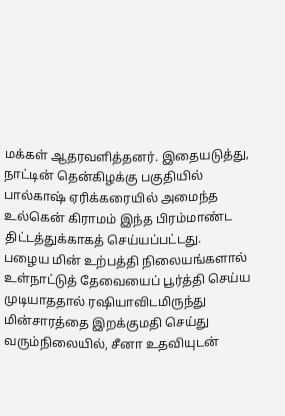மக்கள் ஆதரவளித்தனர். இதையடுத்து, நாட்டின் தென்கிழக்கு பகுதியில் பால்காஷ் ஏரிக்கரையில் அமைந்த உல்கென் கிராமம் இந்த பிரம்மாண்ட திட்டத்துக்காகத் செய்யப்பட்டது.
பழைய மின் உற்பத்தி நிலையங்களால் உள்நாட்டுத் தேவையைப் பூர்த்தி செய்ய முடியாததால் ரஷியாவிடமிருந்து மின்சாரத்தை இறக்குமதி செய்து வரும்நிலையில், சீனா உதவியுடன்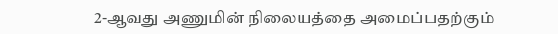2-ஆவது அணுமின் நிலையத்தை அமைப்பதற்கும்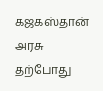கஜகஸ்தான் அரசு தற்போது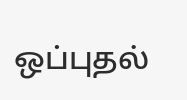ஒப்புதல்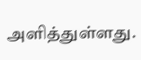அளித்துள்ளது.